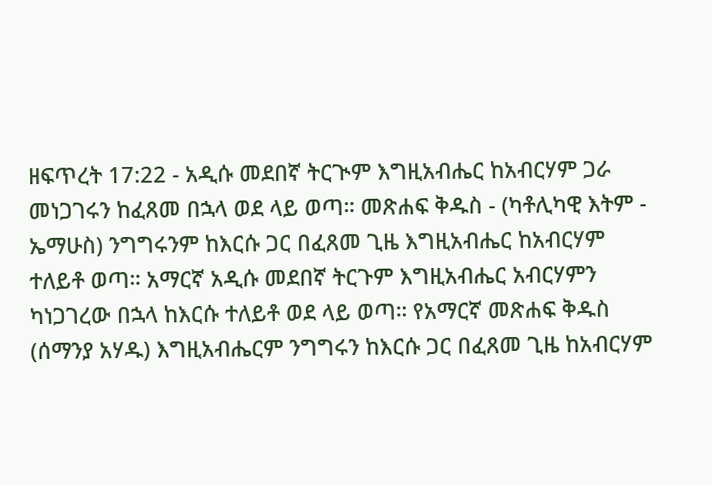ዘፍጥረት 17:22 - አዲሱ መደበኛ ትርጒም እግዚአብሔር ከአብርሃም ጋራ መነጋገሩን ከፈጸመ በኋላ ወደ ላይ ወጣ። መጽሐፍ ቅዱስ - (ካቶሊካዊ እትም - ኤማሁስ) ንግግሩንም ከእርሱ ጋር በፈጸመ ጊዜ እግዚአብሔር ከአብርሃም ተለይቶ ወጣ። አማርኛ አዲሱ መደበኛ ትርጉም እግዚአብሔር አብርሃምን ካነጋገረው በኋላ ከእርሱ ተለይቶ ወደ ላይ ወጣ። የአማርኛ መጽሐፍ ቅዱስ (ሰማንያ አሃዱ) እግዚአብሔርም ንግግሩን ከእርሱ ጋር በፈጸመ ጊዜ ከአብርሃም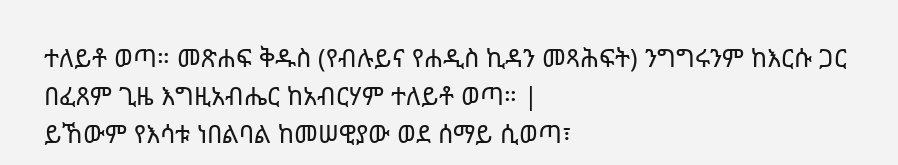ተለይቶ ወጣ። መጽሐፍ ቅዱስ (የብሉይና የሐዲስ ኪዳን መጻሕፍት) ንግግሩንም ከእርሱ ጋር በፈጸም ጊዜ እግዚአብሔር ከአብርሃም ተለይቶ ወጣ። |
ይኸውም የእሳቱ ነበልባል ከመሠዊያው ወደ ሰማይ ሲወጣ፣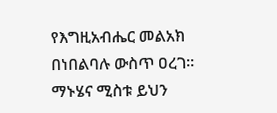የእግዚአብሔር መልአክ በነበልባሉ ውስጥ ዐረገ። ማኑሄና ሚስቱ ይህን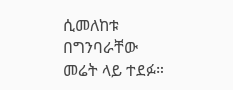ሲመለከቱ በግንባራቸው መሬት ላይ ተደፉ።